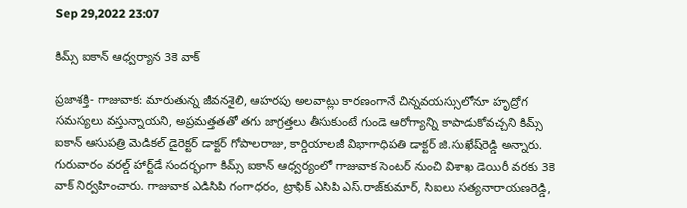Sep 29,2022 23:07

కిమ్స్‌ ఐకాన్‌ ఆధ్వర్యాన 3కె వాక్‌

ప్రజాశక్తి- గాజువాక: మారుతున్న జీవనశైలి, ఆహరపు అలవాట్లు కారణంగానే చిన్నవయస్సులోనూ హృద్రోగ సమస్యలు వస్తున్నాయని, అప్రమత్తతతో తగు జాగ్రత్తలు తీసుకుంటే గుండె ఆరోగ్యాన్ని కాపాడుకోవచ్చని కిమ్స్‌ ఐకాన్‌ ఆసుపత్రి మెడికల్‌ డైరెక్టర్‌ డాక్టర్‌ గోపాలరాజు, కార్డియాలజీ విభాగాధిపతి డాక్టర్‌ జి.సుఖేష్‌రెడ్డి అన్నారు. గురువారం వరల్డ్‌ హార్ట్‌డే సందర్భంగా కిమ్స్‌ ఐకాన్‌ ఆధ్వర్యంలో గాజువాక సెంటర్‌ నుంచి విశాఖ డెయిరీ వరకు 3కె వాక్‌ నిర్వహించారు. గాజువాక ఎడిసిపి గంగాధరం, ట్రాఫిక్‌ ఎసిపి ఎస్‌.రాజ్‌కుమార్‌, సిఐలు సత్యనారాయణరెడ్డి,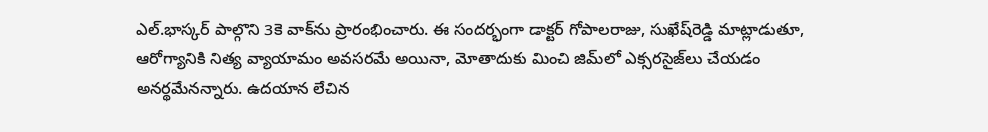ఎల్‌.భాస్కర్‌ పాల్గొని 3కె వాక్‌ను ప్రారంభించారు. ఈ సందర్భంగా డాక్టర్‌ గోపాలరాజు, సుఖేష్‌రెడ్డి మాట్లాడుతూ, ఆరోగ్యానికి నిత్య వ్యాయామం అవసరమే అయినా, మోతాదుకు మించి జిమ్‌లో ఎక్సరసైజ్‌లు చేయడం అనర్థమేనన్నారు. ఉదయాన లేచిన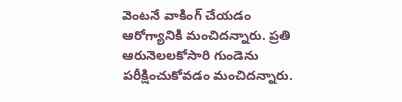వెంటనే వాకింగ్‌ చేయడం ఆరోగ్యానికి మంచిదన్నారు. ప్రతి ఆరునెలలకోసారి గుండెను పరీక్షించుకోవడం మంచిదన్నారు.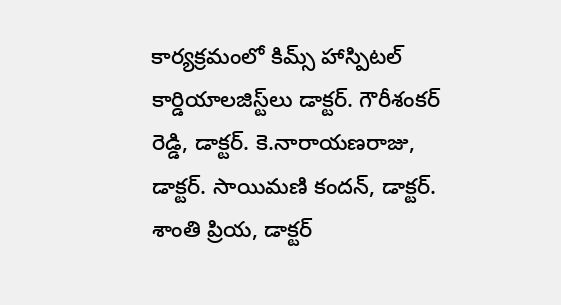కార్యక్రమంలో కిమ్స్‌ హాస్పిటల్‌ కార్డియాలజిస్ట్‌లు డాక్టర్‌. గౌరీశంకర్‌ రెడ్డి, డాక్టర్‌. కె.నారాయణరాజు, డాక్టర్‌. సాయిమణి కందన్‌, డాక్టర్‌. శాంతి ప్రియ, డాక్టర్‌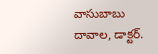వాసుబాబు దావాల, డాక్టర్‌.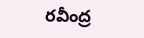రవీంద్ర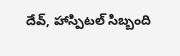దేవ్‌, హాస్పిటల్‌ సిబ్బంది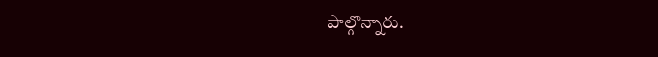పాల్గొన్నారు.